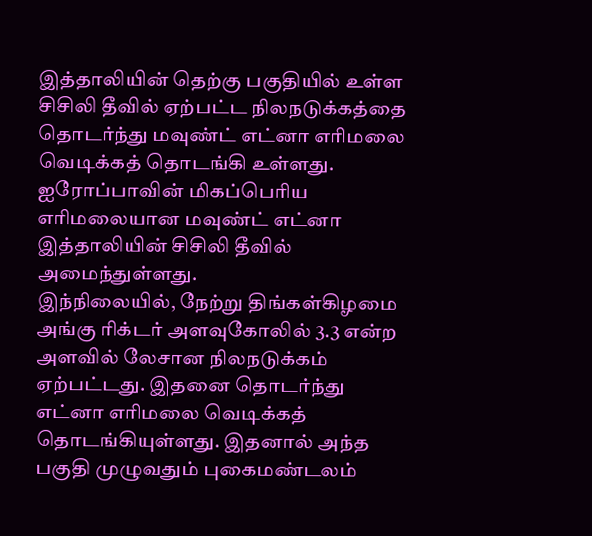இத்தாலியின் தெற்கு பகுதியில் உள்ள சிசிலி தீவில் ஏற்பட்ட நிலநடுக்கத்தை தொடர்ந்து மவுண்ட் எட்னா எரிமலை வெடிக்கத் தொடங்கி உள்ளது.
ஐரோப்பாவின் மிகப்பெரிய எரிமலையான மவுண்ட் எட்னா இத்தாலியின் சிசிலி தீவில் அமைந்துள்ளது.
இந்நிலையில், நேற்று திங்கள்கிழமை அங்கு ரிக்டர் அளவுகோலில் 3.3 என்ற அளவில் லேசான நிலநடுக்கம் ஏற்பட்டது. இதனை தொடர்ந்து எட்னா எரிமலை வெடிக்கத் தொடங்கியுள்ளது. இதனால் அந்த பகுதி முழுவதும் புகைமண்டலம்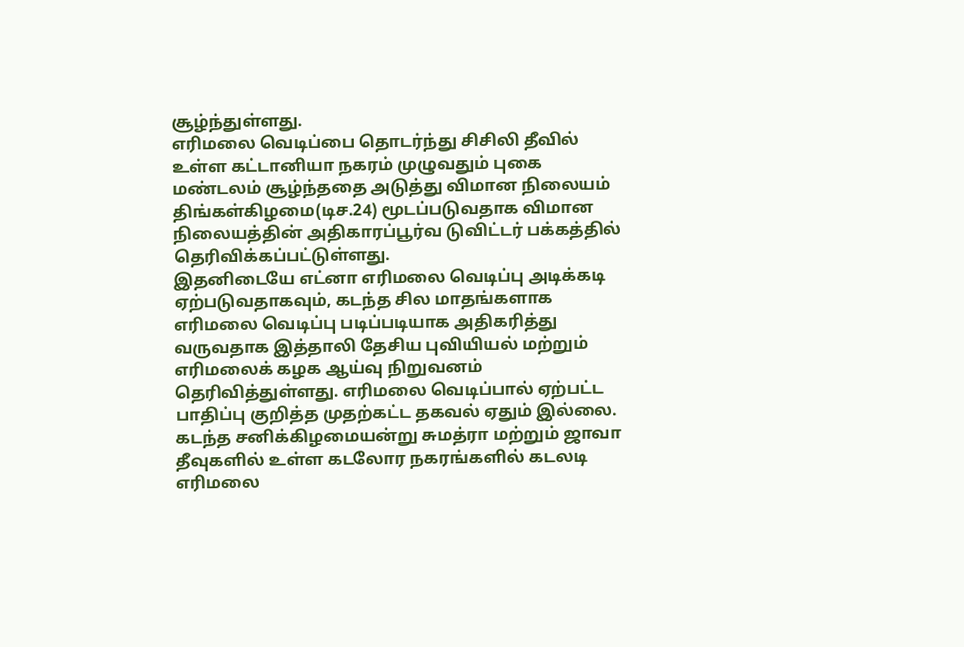சூழ்ந்துள்ளது.
எரிமலை வெடிப்பை தொடர்ந்து சிசிலி தீவில் உள்ள கட்டானியா நகரம் முழுவதும் புகை மண்டலம் சூழ்ந்ததை அடுத்து விமான நிலையம் திங்கள்கிழமை(டிச.24) மூடப்படுவதாக விமான நிலையத்தின் அதிகாரப்பூர்வ டுவிட்டர் பக்கத்தில் தெரிவிக்கப்பட்டுள்ளது.
இதனிடையே எட்னா எரிமலை வெடிப்பு அடிக்கடி ஏற்படுவதாகவும், கடந்த சில மாதங்களாக எரிமலை வெடிப்பு படிப்படியாக அதிகரித்து வருவதாக இத்தாலி தேசிய புவியியல் மற்றும் எரிமலைக் கழக ஆய்வு நிறுவனம் தெரிவித்துள்ளது. எரிமலை வெடிப்பால் ஏற்பட்ட பாதிப்பு குறித்த முதற்கட்ட தகவல் ஏதும் இல்லை.
கடந்த சனிக்கிழமையன்று சுமத்ரா மற்றும் ஜாவா தீவுகளில் உள்ள கடலோர நகரங்களில் கடலடி எரிமலை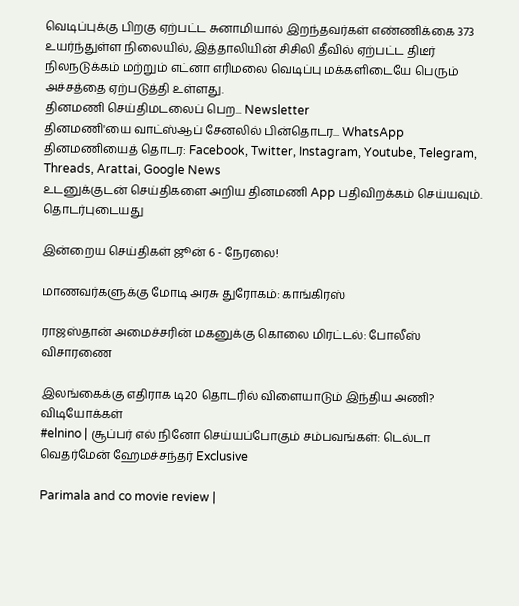வெடிப்புக்கு பிறகு ஏற்பட்ட சுனாமியால் இறந்தவர்கள் எண்ணிக்கை 373 உயர்ந்துள்ள நிலையில், இத்தாலியின் சிசிலி தீவில் ஏற்பட்ட திடீர் நிலநடுக்கம் மற்றும் எட்னா எரிமலை வெடிப்பு மக்களிடையே பெரும் அச்சத்தை ஏற்படுத்தி உள்ளது.
தினமணி செய்திமடலைப் பெற... Newsletter
தினமணி'யை வாட்ஸ்ஆப் சேனலில் பின்தொடர... WhatsApp
தினமணியைத் தொடர: Facebook, Twitter, Instagram, Youtube, Telegram, Threads, Arattai, Google News
உடனுக்குடன் செய்திகளை அறிய தினமணி App பதிவிறக்கம் செய்யவும்.
தொடர்புடையது

இன்றைய செய்திகள் ஜூன் 6 - நேரலை!

மாணவர்களுக்கு மோடி அரசு துரோகம்: காங்கிரஸ்

ராஜஸ்தான் அமைச்சரின் மகனுக்கு கொலை மிரட்டல்: போலீஸ் விசாரணை

இலங்கைக்கு எதிராக டி20 தொடரில் விளையாடும் இந்திய அணி?
விடியோக்கள்
#elnino | சூப்பர் எல் நினோ செய்யப்போகும் சம்பவங்கள்: டெல்டா வெதர்மேன் ஹேமச்சந்தர் Exclusive

Parimala and co movie review |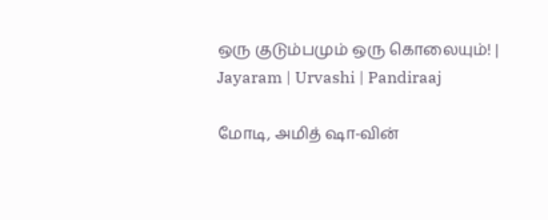ஒரு குடும்பமும் ஒரு கொலையும்! | Jayaram | Urvashi | Pandiraaj

மோடி, அமித் ஷா-வின்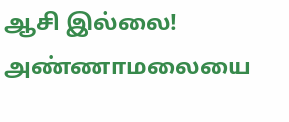ஆசி இல்லை! அண்ணாமலையை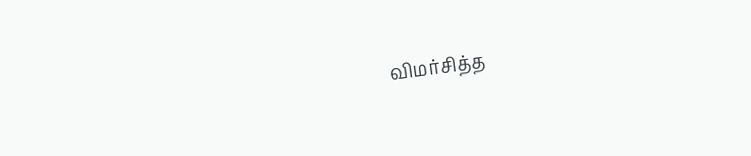விமர்சித்த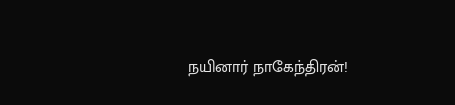நயினார் நாகேந்திரன்!